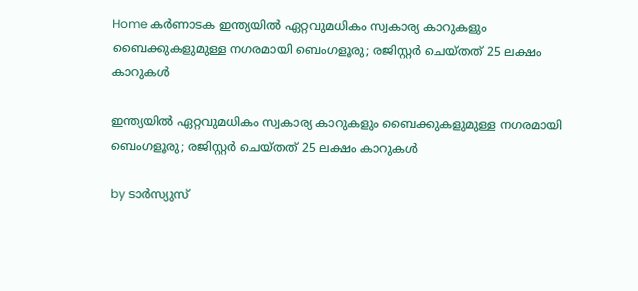Home കർണാടക ഇന്ത്യയില്‍ ഏറ്റവുമധികം സ്വകാര്യ കാറുകളും ബൈക്കുകളുമുള്ള നഗരമായി ബെംഗളൂരു; രജിസ്റ്റര്‍ ചെയ്തത് 25 ലക്ഷം കാറുകള്‍

ഇന്ത്യയില്‍ ഏറ്റവുമധികം സ്വകാര്യ കാറുകളും ബൈക്കുകളുമുള്ള നഗരമായി ബെംഗളൂരു; രജിസ്റ്റര്‍ ചെയ്തത് 25 ലക്ഷം കാറുകള്‍

by ടാർസ്യുസ്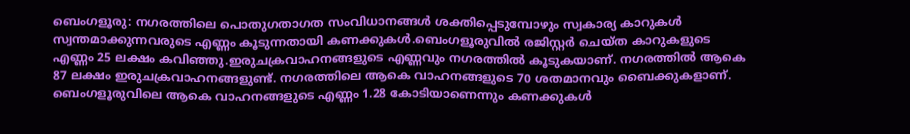ബെംഗളൂരു: നഗരത്തിലെ പൊതുഗതാഗത സംവിധാനങ്ങള്‍ ശക്തിപ്പെടുമ്പോഴും സ്വകാര്യ കാറുകള്‍ സ്വന്തമാക്കുന്നവരുടെ എണ്ണം കൂടുന്നതായി കണക്കുകള്‍.ബെംഗളൂരുവില്‍ രജിസ്റ്റർ ചെയ്ത കാറുകളുടെ എണ്ണം 25 ലക്ഷം കവിഞ്ഞു.ഇരുചക്രവാഹനങ്ങളുടെ എണ്ണവും നഗരത്തില്‍ കൂടുകയാണ്. നഗരത്തില്‍ ആകെ 87 ലക്ഷം ഇരുചക്രവാഹനങ്ങളുണ്ട്. നഗരത്തിലെ ആകെ വാഹനങ്ങളുടെ 70 ശതമാനവും ബൈക്കുകളാണ്. ബെംഗളൂരുവിലെ ആകെ വാഹനങ്ങളുടെ എണ്ണം 1.28 കോടിയാണെന്നും കണക്കുകള്‍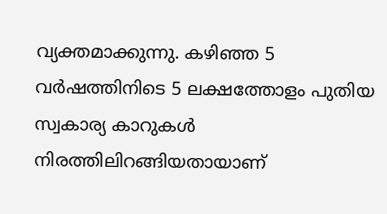വ്യക്തമാക്കുന്നു. കഴിഞ്ഞ 5 വർഷത്തിനിടെ 5 ലക്ഷത്തോളം പുതിയ സ്വകാര്യ കാറുകള്‍ നിരത്തിലിറങ്ങിയതായാണ്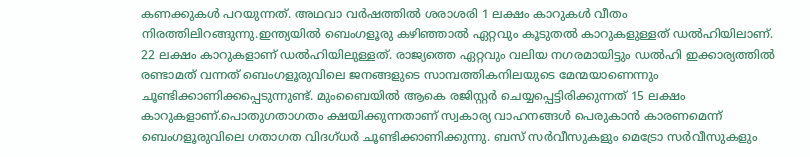കണക്കുകള്‍ പറയുന്നത്. അഥവാ വർഷത്തില്‍ ശരാശരി 1 ലക്ഷം കാറുകള്‍ വീതം നിരത്തിലിറങ്ങുന്നു.ഇന്ത്യയില്‍ ബെംഗളൂരു കഴിഞ്ഞാല്‍ ഏറ്റവും കൂടുതല്‍ കാറുകളുള്ളത് ഡല്‍ഹിയിലാണ്. 22 ലക്ഷം കാറുകളാണ് ഡല്‍ഹിയിലുള്ളത്. രാജ്യത്തെ ഏറ്റവും വലിയ നഗരമായിട്ടും ഡല്‍ഹി ഇക്കാര്യത്തില്‍ രണ്ടാമത് വന്നത് ബെംഗളൂരുവിലെ ജനങ്ങളുടെ സാമ്പത്തികനിലയുടെ മേന്മയാണെന്നും ചൂണ്ടിക്കാണിക്കപ്പെടുന്നുണ്ട്. മുംബൈയില്‍ ആകെ രജിസ്റ്റർ ചെയ്യപ്പെട്ടിരിക്കുന്നത് 15 ലക്ഷം കാറുകളാണ്.പൊതുഗതാഗതം ക്ഷയിക്കുന്നതാണ് സ്വകാര്യ വാഹനങ്ങള്‍ പെരുകാൻ കാരണമെന്ന് ബെംഗളൂരുവിലെ ഗതാഗത വിദഗ്ധർ ചൂണ്ടിക്കാണിക്കുന്നു. ബസ് സർവീസുകളും മെട്രോ സർവീസുകളും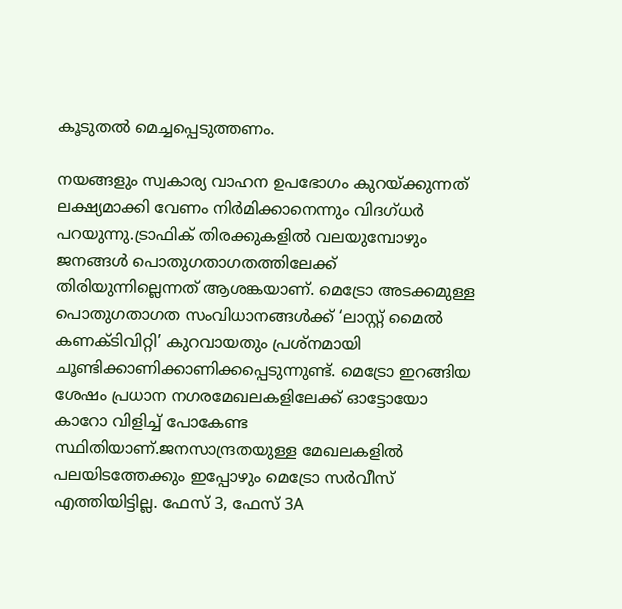കൂടുതല്‍ മെച്ചപ്പെടുത്തണം.

നയങ്ങളും സ്വകാര്യ വാഹന ഉപഭോഗം കുറയ്ക്കുന്നത് ലക്ഷ്യമാക്കി വേണം നിർമിക്കാനെന്നും വിദഗ്ധർ പറയുന്നു.ട്രാഫിക് തിരക്കുകളില്‍ വലയുമ്പോഴും ജനങ്ങള്‍ പൊതുഗതാഗതത്തിലേക്ക് തിരിയുന്നില്ലെന്നത് ആശങ്കയാണ്. മെട്രോ അടക്കമുള്ള പൊതുഗതാഗത സംവിധാനങ്ങള്‍ക്ക് ‘ലാസ്റ്റ് മൈല്‍ കണക്ടിവിറ്റി’ കുറവായതും പ്രശ്നമായി ചൂണ്ടിക്കാണിക്കാണിക്കപ്പെടുന്നുണ്ട്. മെട്രോ ഇറങ്ങിയ ശേഷം പ്രധാന നഗരമേഖലകളിലേക്ക് ഓട്ടോയോ കാറോ വിളിച്ച്‌ പോകേണ്ട സ്ഥിതിയാണ്.ജനസാന്ദ്രതയുള്ള മേഖലകളില്‍ പലയിടത്തേക്കും ഇപ്പോഴും മെട്രോ സർവീസ് എത്തിയിട്ടില്ല. ഫേസ് 3, ഫേസ് 3A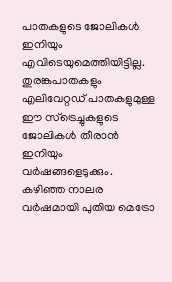പാതകളുടെ ജോലികള്‍ ഇനിയും എവിടെയുമെത്തിയിട്ടില്ല. തുരങ്കപാതകളും എലിവേറ്റഡ് പാതകളുമുള്ള ഈ സ്ട്രെച്ചുകളുടെ ജോലികള്‍ തീരാൻ ഇനിയും വർഷങ്ങളെടുക്കും. കഴിഞ്ഞ നാലര വർഷമായി പുതിയ മെട്രോ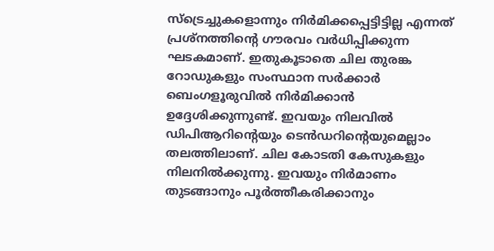സ്ട്രെച്ചുകളൊന്നും നിർമിക്കപ്പെട്ടിട്ടില്ല എന്നത് പ്രശ്നത്തിന്റെ ഗൗരവം വർധിപ്പിക്കുന്ന ഘടകമാണ്. ഇതുകൂടാതെ ചില തുരങ്ക റോഡുകളും സംസ്ഥാന സർക്കാർ ബെംഗളൂരുവില്‍ നിർമിക്കാൻ ഉദ്ദേശിക്കുന്നുണ്ട്. ഇവയും നിലവില്‍ ഡിപിആറിന്റെയും ടെൻഡറിന്റെയുമെല്ലാം തലത്തിലാണ്. ചില കോടതി കേസുകളും നിലനില്‍ക്കുന്നു. ഇവയും നിർമാണം തുടങ്ങാനും പൂർത്തീകരിക്കാനും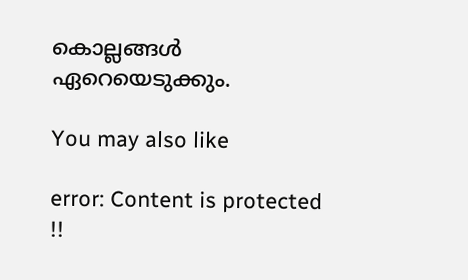കൊല്ലങ്ങള്‍ ഏറെയെടുക്കും.

You may also like

error: Content is protected !!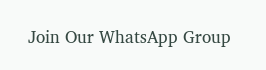Join Our WhatsApp Group